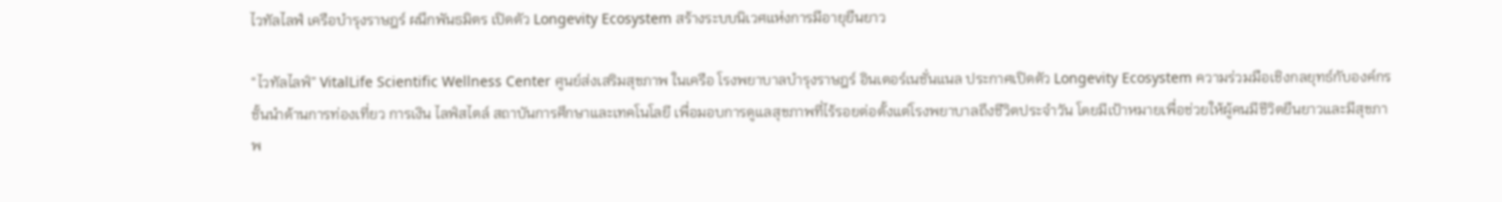ไวทัลไลฟ์ เครือบำรุงราษฎร์ ผนึกพันธมิตร เปิดตัว Longevity Ecosystem สร้างระบบนิเวศแห่งการมีอายุยืนยาว

“ไวทัลไลฟ์” VitalLife Scientific Wellness Center ศูนย์ส่งเสริมสุขภาพ ในเครือ โรงพยาบาลบำรุงราษฎร์ อินเตอร์เนชั่นแนล ประกาศเปิดตัว Longevity Ecosystem ความร่วมมือเชิงกลยุทธ์กับองค์กรชั้นนำด้านการท่องเที่ยว การเงิน ไลฟ์สไตล์ สถาบันการศึกษาและเทคโนโลยี เพื่อมอบการดูแลสุขภาพที่ไร้รอยต่อตั้งแต่โรงพยาบาลถึงชีวิตประจำวัน โดยมีเป้าหมายเพื่อช่วยให้ผู้คนมีชีวิตยืนยาวและมีสุขภาพ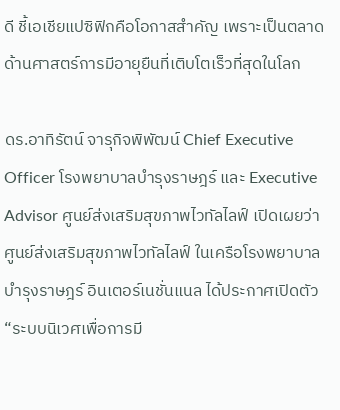ดี ชี้เอเชียแปซิฟิกคือโอกาสสำคัญ เพราะเป็นตลาดด้านศาสตร์การมีอายุยืนที่เติบโตเร็วที่สุดในโลก

ดร.อาทิรัตน์ จารุกิจพิพัฒน์ Chief Executive Officer โรงพยาบาลบำรุงราษฎร์ และ Executive Advisor ศูนย์ส่งเสริมสุขภาพไวทัลไลฟ์ เปิดเผยว่า ศูนย์ส่งเสริมสุขภาพไวทัลไลฟ์ ในเครือโรงพยาบาลบำรุงราษฎร์ อินเตอร์เนชั่นแนล ได้ประกาศเปิดตัว “ระบบนิเวศเพื่อการมี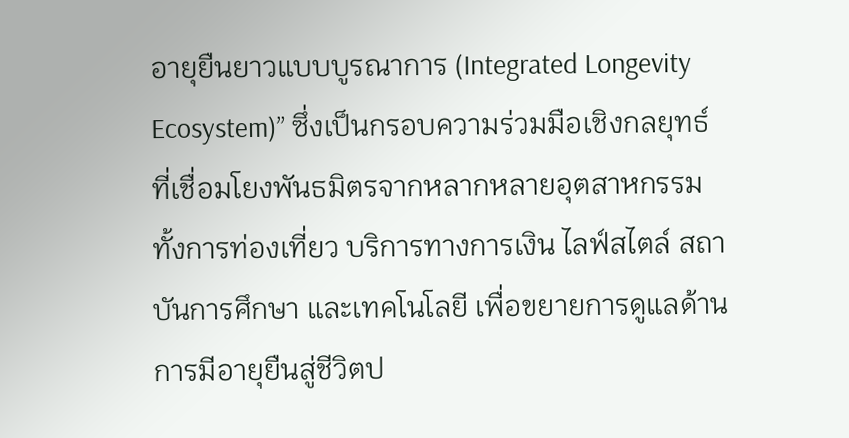อายุยืนยาวแบบบูรณาการ (Integrated Longevity Ecosystem)” ซึ่งเป็นกรอบความร่วมมือเชิงกลยุทธ์ ที่เชื่อมโยงพันธมิตรจากหลากหลายอุตสาหกรรม ทั้งการท่องเที่ยว บริการทางการเงิน ไลฟ์สไตล์ สถาบันการศึกษา และเทคโนโลยี เพื่อขยายการดูแลด้านการมีอายุยืนสู่ชีวิตป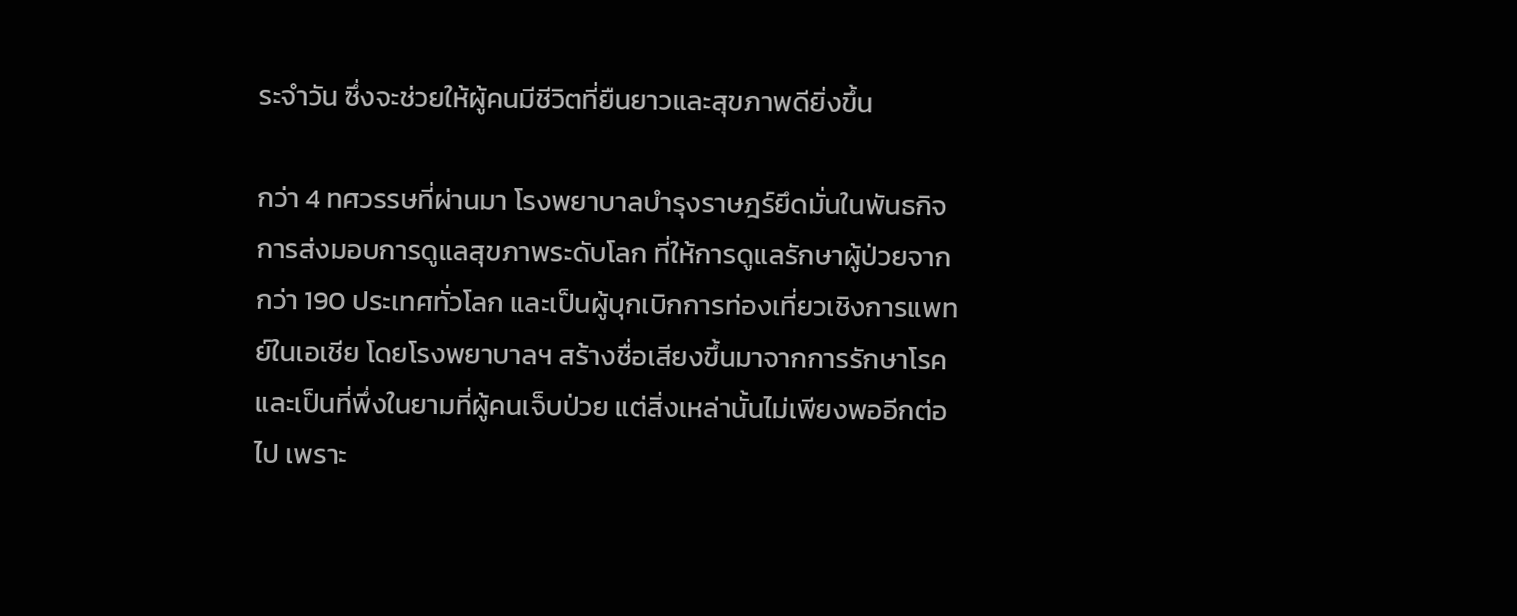ระจำวัน ซึ่งจะช่วยให้ผู้คนมีชีวิตที่ยืนยาวและสุขภาพดียิ่งขึ้น

กว่า 4 ทศวรรษที่ผ่านมา โรงพยาบาลบำรุงราษฎร์ยึดมั่นในพันธกิจการส่งมอบการดูแลสุขภาพระดับโลก ที่ให้การดูแลรักษาผู้ป่วยจากกว่า 190 ประเทศทั่วโลก และเป็นผู้บุกเบิกการท่องเที่ยวเชิงการแพทย์ในเอเชีย โดยโรงพยาบาลฯ สร้างชื่อเสียงขึ้นมาจากการรักษาโรคและเป็นที่พึ่งในยามที่ผู้คนเจ็บป่วย แต่สิ่งเหล่านั้นไม่เพียงพออีกต่อไป เพราะ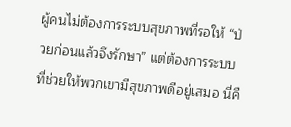ผู้คนไม่ต้องการระบบสุขภาพที่รอให้ “ป่วยก่อนแล้วจึงรักษา” แต่ต้องการระบบที่ช่วยให้พวกเขามีสุขภาพดีอยู่เสมอ นี่คื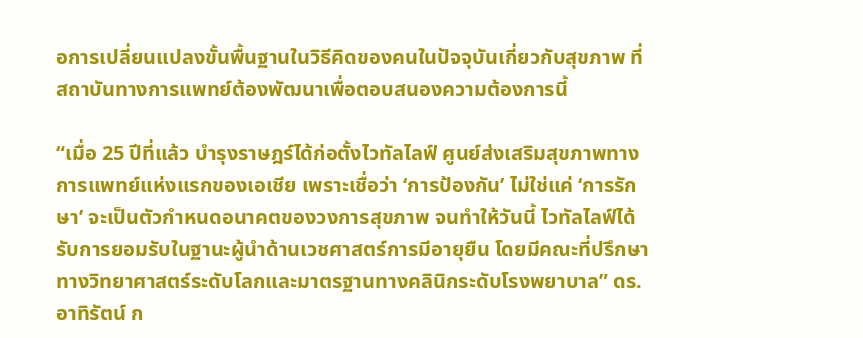อการเปลี่ยนแปลงขั้นพื้นฐานในวิธีคิดของคนในปัจจุบันเกี่ยวกับสุขภาพ ที่สถาบันทางการแพทย์ต้องพัฒนาเพื่อตอบสนองความต้องการนี้

“เมื่อ 25 ปีที่แล้ว บำรุงราษฎร์ได้ก่อตั้งไวทัลไลฟ์ ศูนย์ส่งเสริมสุขภาพทางการแพทย์แห่งแรกของเอเชีย เพราะเชื่อว่า ‘การป้องกัน’ ไม่ใช่แค่ ‘การรักษา’ จะเป็นตัวกำหนดอนาคตของวงการสุขภาพ จนทำให้วันนี้ ไวทัลไลฟ์ได้รับการยอมรับในฐานะผู้นำด้านเวชศาสตร์การมีอายุยืน โดยมีคณะที่ปรึกษาทางวิทยาศาสตร์ระดับโลกและมาตรฐานทางคลินิกระดับโรงพยาบาล” ดร.อาทิรัตน์ ก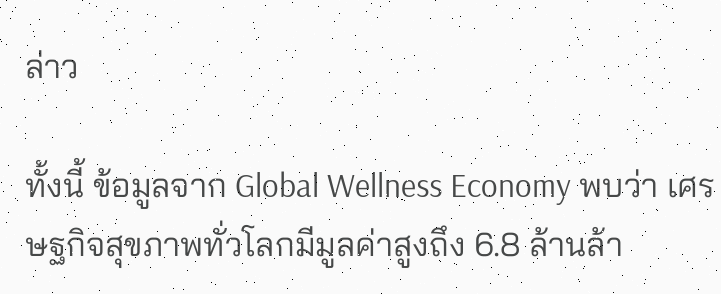ล่าว

ทั้งนี้ ข้อมูลจาก Global Wellness Economy พบว่า เศรษฐกิจสุขภาพทั่วโลกมีมูลค่าสูงถึง 6.8 ล้านล้า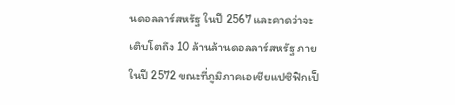นดอลลาร์สหรัฐ ในปี 2567 และคาดว่าจะเติบโตถึง 10 ล้านล้านดอลลาร์สหรัฐ ภายในปี 2572 ขณะที่ภูมิภาคเอเชียแปซิฟิกเป็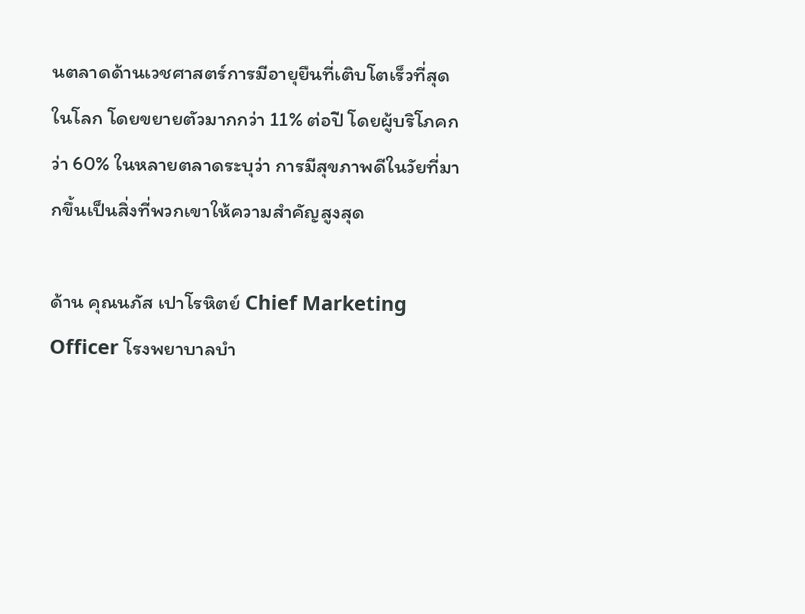นตลาดด้านเวชศาสตร์การมีอายุยืนที่เติบโตเร็วที่สุดในโลก โดยขยายตัวมากกว่า 11% ต่อปี โดยผู้บริโภคกว่า 60% ในหลายตลาดระบุว่า การมีสุขภาพดีในวัยที่มากขึ้นเป็นสิ่งที่พวกเขาให้ความสำคัญสูงสุด

ด้าน คุณนภัส เปาโรหิตย์ Chief Marketing Officer โรงพยาบาลบำ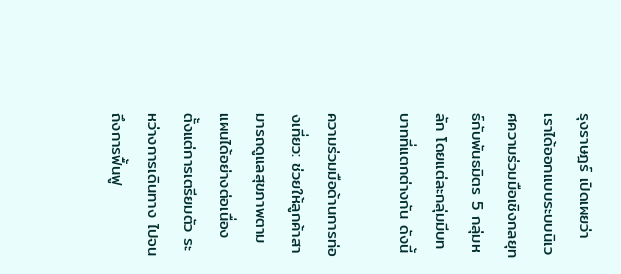รุงราษฎร์ เปิดเผยว่า เราได้ออกแบบระบบนิเวศความร่วมมือเชิงกลยุทธ์กับพันธมิตร 5 กลุ่มหลัก โดยแต่ละกลุ่มมีบทบาทที่แตกต่างกัน ดังนี้

ความร่วมมือด้านการท่องเที่ยว: ช่วยให้ลูกค้าสามารถดูแลสุขภาพตามแผนได้อย่างต่อเนื่อง ตั้งแต่การเตรียมตัว ระหว่างการเดินทาง ไปจนถึงการฟื้นฟู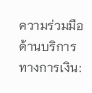ความร่วมมือด้านบริการทางการเงิน: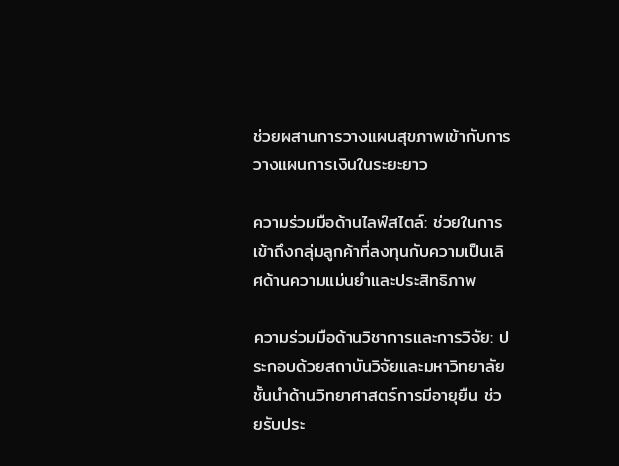ช่วยผสานการวางแผนสุขภาพเข้ากับการวางแผนการเงินในระยะยาว

ความร่วมมือด้านไลฟ์สไตล์: ช่วยในการเข้าถึงกลุ่มลูกค้าที่ลงทุนกับความเป็นเลิศด้านความแม่นยำและประสิทธิภาพ

ความร่วมมือด้านวิชาการและการวิจัย: ประกอบด้วยสถาบันวิจัยและมหาวิทยาลัยชั้นนำด้านวิทยาศาสตร์การมีอายุยืน ช่วยรับประ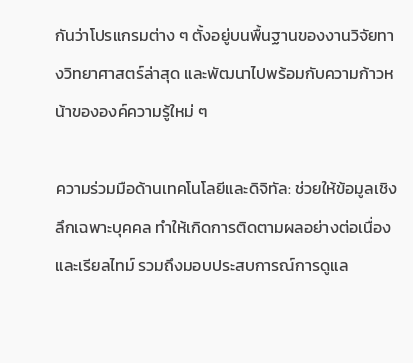กันว่าโปรแกรมต่าง ๆ ตั้งอยู่บนพื้นฐานของงานวิจัยทางวิทยาศาสตร์ล่าสุด และพัฒนาไปพร้อมกับความก้าวหน้าขององค์ความรู้ใหม่ ๆ

ความร่วมมือด้านเทคโนโลยีและดิจิทัล: ช่วยให้ข้อมูลเชิงลึกเฉพาะบุคคล ทำให้เกิดการติดตามผลอย่างต่อเนื่องและเรียลไทม์ รวมถึงมอบประสบการณ์การดูแล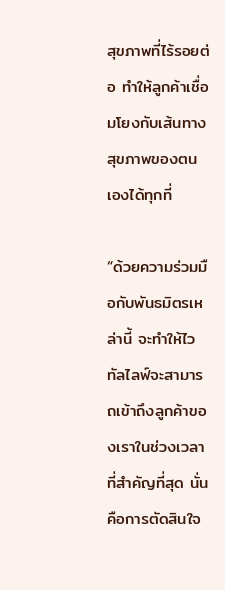สุขภาพที่ไร้รอยต่อ ทำให้ลูกค้าเชื่อมโยงกับเส้นทางสุขภาพของตนเองได้ทุกที่

“ด้วยความร่วมมือกับพันธมิตรเหล่านี้ จะทำให้ไวทัลไลฟ์จะสามารถเข้าถึงลูกค้าของเราในช่วงเวลาที่สำคัญที่สุด นั่นคือการตัดสินใจ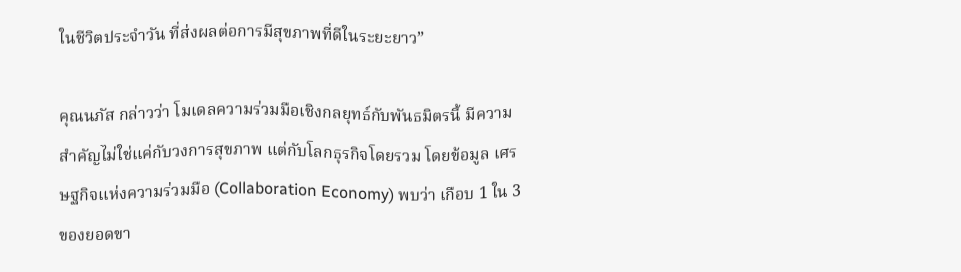ในชีวิตประจำวัน ที่ส่งผลต่อการมีสุขภาพที่ดีในระยะยาว”

คุณนภัส กล่าวว่า โมเดลความร่วมมือเชิงกลยุทธ์กับพันธมิตรนี้ มีความสำคัญไม่ใช่แค่กับวงการสุขภาพ แต่กับโลกธุรกิจโดยรวม โดยข้อมูล เศรษฐกิจแห่งความร่วมมือ (Collaboration Economy) พบว่า เกือบ 1 ใน 3 ของยอดขา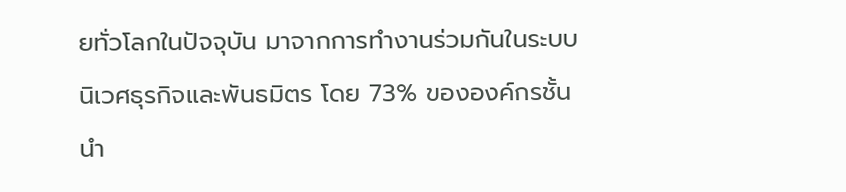ยทั่วโลกในปัจจุบัน มาจากการทำงานร่วมกันในระบบนิเวศธุรกิจและพันธมิตร โดย 73% ขององค์กรชั้นนำ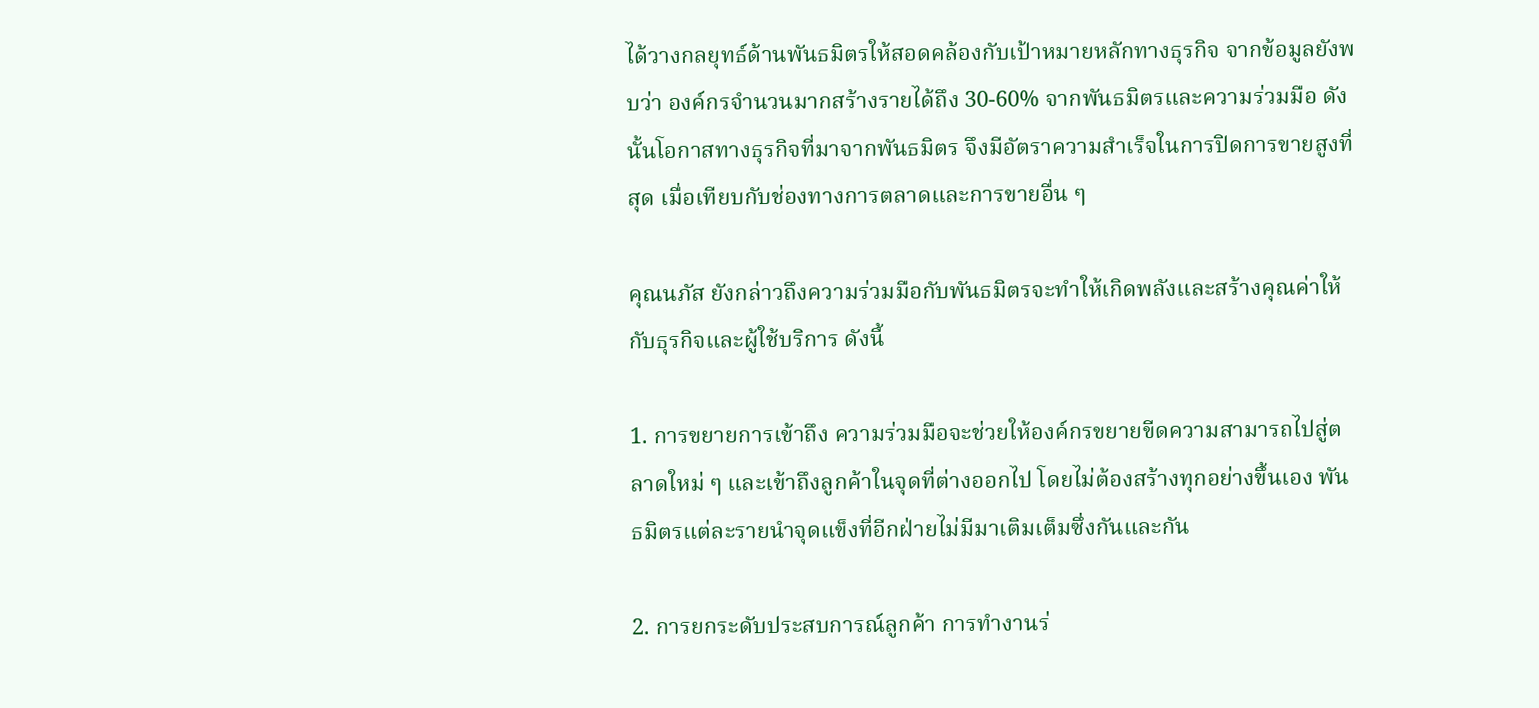ได้วางกลยุทธ์ด้านพันธมิตรให้สอดคล้องกับเป้าหมายหลักทางธุรกิจ จากข้อมูลยังพบว่า องค์กรจำนวนมากสร้างรายได้ถึง 30-60% จากพันธมิตรและความร่วมมือ ดังนั้นโอกาสทางธุรกิจที่มาจากพันธมิตร จึงมีอัตราความสำเร็จในการปิดการขายสูงที่สุด เมื่อเทียบกับช่องทางการตลาดและการขายอื่น ๆ

คุณนภัส ยังกล่าวถึงความร่วมมือกับพันธมิตรจะทำให้เกิดพลังและสร้างคุณค่าให้กับธุรกิจและผู้ใช้บริการ ดังนี้

1. การขยายการเข้าถึง ความร่วมมือจะช่วยให้องค์กรขยายขีดความสามารถไปสู่ตลาดใหม่ ๆ และเข้าถึงลูกค้าในจุดที่ต่างออกไป โดยไม่ต้องสร้างทุกอย่างขึ้นเอง พันธมิตรแต่ละรายนำจุดแข็งที่อีกฝ่ายไม่มีมาเติมเต็มซึ่งกันและกัน

2. การยกระดับประสบการณ์ลูกค้า การทำงานร่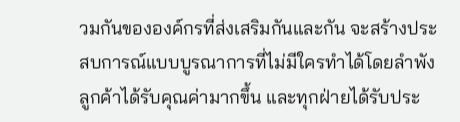วมกันขององค์กรที่ส่งเสริมกันและกัน จะสร้างประสบการณ์แบบบูรณาการที่ไม่มีใครทำได้โดยลำพัง ลูกค้าได้รับคุณค่ามากขึ้น และทุกฝ่ายได้รับประ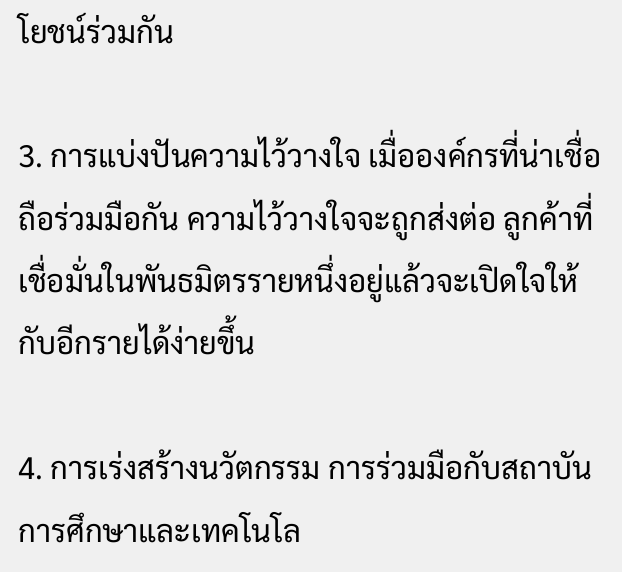โยชน์ร่วมกัน

3. การแบ่งปันความไว้วางใจ เมื่อองค์กรที่น่าเชื่อถือร่วมมือกัน ความไว้วางใจจะถูกส่งต่อ ลูกค้าที่เชื่อมั่นในพันธมิตรรายหนึ่งอยู่แล้วจะเปิดใจให้กับอีกรายได้ง่ายขึ้น

4. การเร่งสร้างนวัตกรรม การร่วมมือกับสถาบันการศึกษาและเทคโนโล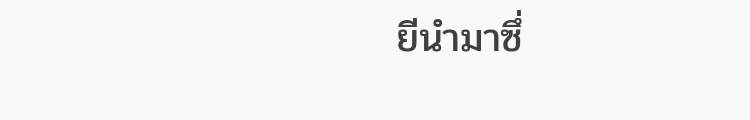ยีนำมาซึ่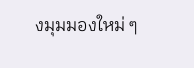งมุมมองใหม่ ๆ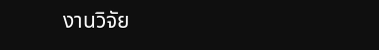งานวิจัย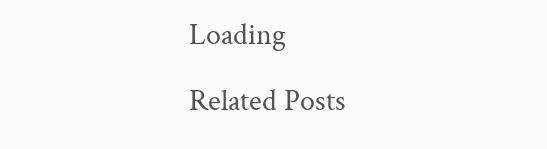Loading

Related Posts